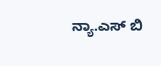ನ್ಯಾ.ಎಸ್ ಬಿ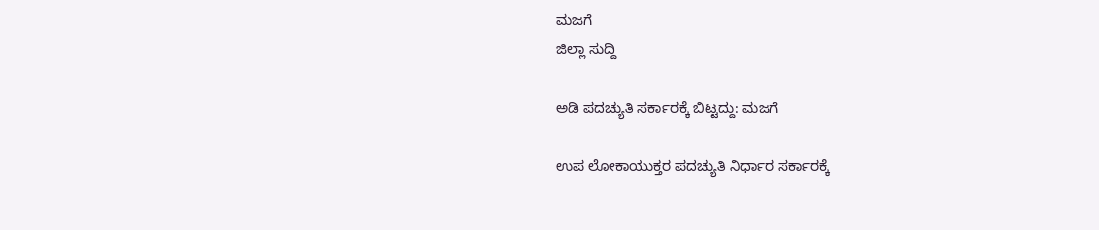ಮಜಗೆ
ಜಿಲ್ಲಾ ಸುದ್ದಿ

ಅಡಿ ಪದಚ್ಯುತಿ ಸರ್ಕಾರಕ್ಕೆ ಬಿಟ್ಟದ್ದು: ಮಜಗೆ

ಉಪ ಲೋಕಾಯುಕ್ತರ ಪದಚ್ಯುತಿ ನಿರ್ಧಾರ ಸರ್ಕಾರಕ್ಕೆ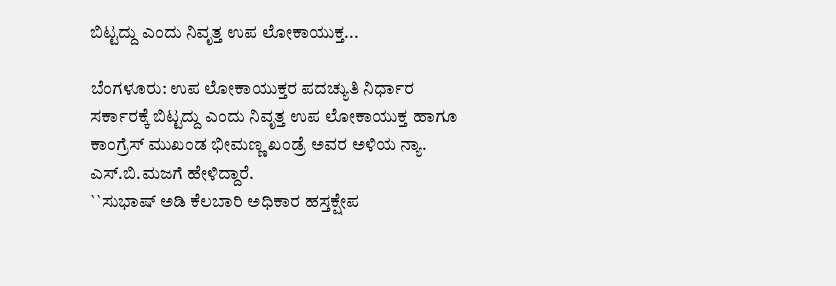ಬಿಟ್ಟದ್ದು ಎಂದು ನಿವೃತ್ತ ಉಪ ಲೋಕಾಯುಕ್ತ...

ಬೆಂಗಳೂರು: ಉಪ ಲೋಕಾಯುಕ್ತರ ಪದಚ್ಯುತಿ ನಿರ್ಧಾರ ಸರ್ಕಾರಕ್ಕೆ ಬಿಟ್ಟದ್ದು ಎಂದು ನಿವೃತ್ತ ಉಪ ಲೋಕಾಯುಕ್ತ ಹಾಗೂ ಕಾಂಗ್ರೆಸ್ ಮುಖಂಡ ಭೀಮಣ್ಣ ಖಂಡ್ರೆ ಅವರ ಅಳಿಯ ನ್ಯಾ. ಎಸ್.ಬಿ.ಮಜಗೆ ಹೇಳಿದ್ದಾರೆ.
``ಸುಭಾಷ್ ಅಡಿ ಕೆಲಬಾರಿ ಅಧಿಕಾರ ಹಸ್ತಕ್ಷೇಪ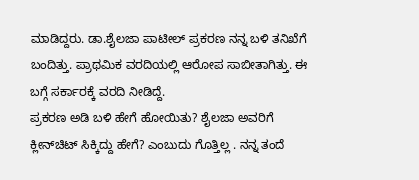ಮಾಡಿದ್ದರು. ಡಾ.ಶೈಲಜಾ ಪಾಟೀಲ್ ಪ್ರಕರಣ ನನ್ನ ಬಳಿ ತನಿಖೆಗೆ ಬಂದಿತ್ತು. ಪ್ರಾಥಮಿಕ ವರದಿಯಲ್ಲಿ ಆರೋಪ ಸಾಬೀತಾಗಿತ್ತು. ಈ ಬಗ್ಗೆ ಸರ್ಕಾರಕ್ಕೆ ವರದಿ ನೀಡಿದ್ದೆ.
ಪ್ರಕರಣ ಅಡಿ ಬಳಿ ಹೇಗೆ ಹೋಯಿತು? ಶೈಲಜಾ ಅವರಿಗೆ ಕ್ಲೀನ್‍ಚಿಟ್ ಸಿಕ್ಕಿದ್ದು ಹೇಗೆ? ಎಂಬುದು ಗೊತ್ತಿಲ್ಲ . ನನ್ನ ತಂದೆ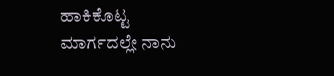ಹಾಕಿಕೊಟ್ಟ ಮಾರ್ಗದಲ್ಲೇ ನಾನು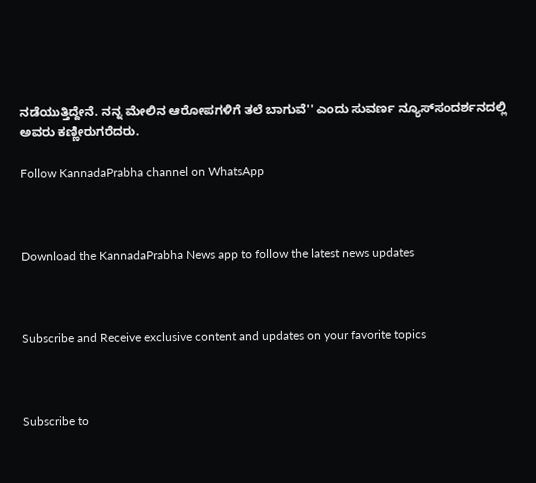ನಡೆಯುತ್ತಿದ್ದೇನೆ. ನನ್ನ ಮೇಲಿನ ಆರೋಪಗಳಿಗೆ ತಲೆ ಬಾಗುವೆ'' ಎಂದು ಸುವರ್ಣ ನ್ಯೂಸ್‍ಸಂದರ್ಶನದಲ್ಲಿ ಅವರು ಕಣ್ಣೀರುಗರೆದರು.

Follow KannadaPrabha channel on WhatsApp



Download the KannadaPrabha News app to follow the latest news updates



Subscribe and Receive exclusive content and updates on your favorite topics



Subscribe to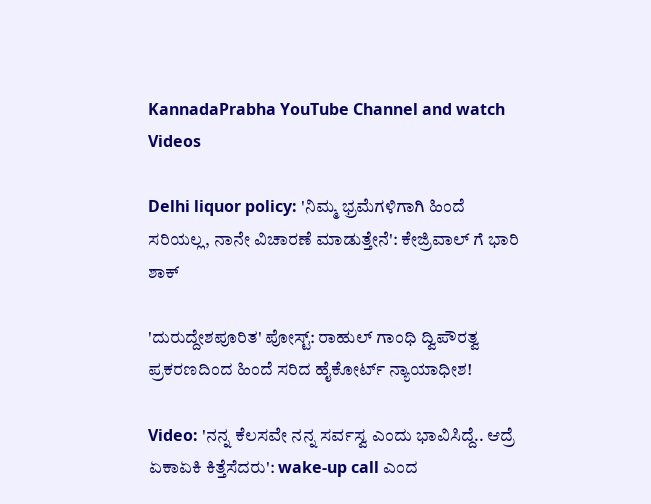KannadaPrabha YouTube Channel and watch Videos

Delhi liquor policy: 'ನಿಮ್ಮ ಭ್ರಮೆಗಳಿಗಾಗಿ ಹಿಂದೆ ಸರಿಯಲ್ಲ, ನಾನೇ ವಿಚಾರಣೆ ಮಾಡುತ್ತೇನೆ': ಕೇಜ್ರಿವಾಲ್ ಗೆ ಭಾರಿ ಶಾಕ್

'ದುರುದ್ದೇಶಪೂರಿತ' ಪೋಸ್ಟ್‌: ರಾಹುಲ್ ಗಾಂಧಿ ದ್ವಿಪೌರತ್ವ ಪ್ರಕರಣದಿಂದ ಹಿಂದೆ ಸರಿದ ಹೈಕೋರ್ಟ್ ನ್ಯಾಯಾಧೀಶ!

Video: 'ನನ್ನ ಕೆಲಸವೇ ನನ್ನ ಸರ್ವಸ್ವ ಎಂದು ಭಾವಿಸಿದ್ದೆ.. ಆದ್ರೆ ಏಕಾಏಕಿ ಕಿತ್ತೆಸೆದರು': wake-up call ಎಂದ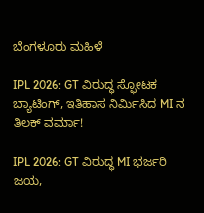ಬೆಂಗಳೂರು ಮಹಿಳೆ

IPL 2026: GT ವಿರುದ್ಧ ಸ್ಫೋಟಕ ಬ್ಯಾಟಿಂಗ್, ಇತಿಹಾಸ ನಿರ್ಮಿಸಿದ MI ನ ತಿಲಕ್ ವರ್ಮಾ!

IPL 2026: GT ವಿರುದ್ಧ MI ಭರ್ಜರಿ ಜಯ,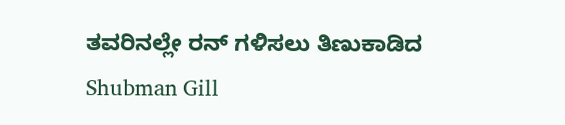ತವರಿನಲ್ಲೇ ರನ್ ಗಳಿಸಲು ತಿಣುಕಾಡಿದ Shubman Gill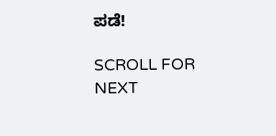ಪಡೆ!

SCROLL FOR NEXT